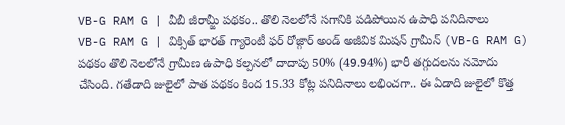VB-G RAM G | వీబీ జీరామ్జీ పథకం.. తొలి నెలలోనే సగానికి పడిపోయిన ఉపాధి పనిదినాలు
VB-G RAM G | విక్సిత్ భారత్ గ్యారెంటీ ఫర్ రోజ్గార్ అండ్ అజీవిక మిషన్ గ్రామీన్ (VB-G RAM G) పథకం తొలి నెలలోనే గ్రామీణ ఉపాధి కల్పనలో దాదాపు 50% (49.94%) భారీ తగ్గుదలను నమోదు చేసింది. గతేడాది జులైలో పాత పథకం కింద 15.33 కోట్ల పనిదినాలు లభించగా.. ఈ ఏడాది జులైలో కొత్త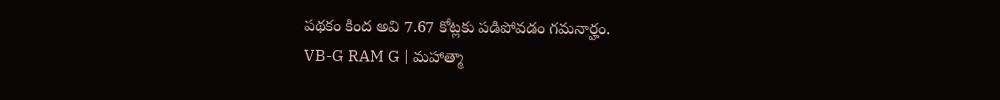పథకం కింద అవి 7.67 కోట్లకు పడిపోవడం గమనార్హం.
VB-G RAM G | మహాత్మా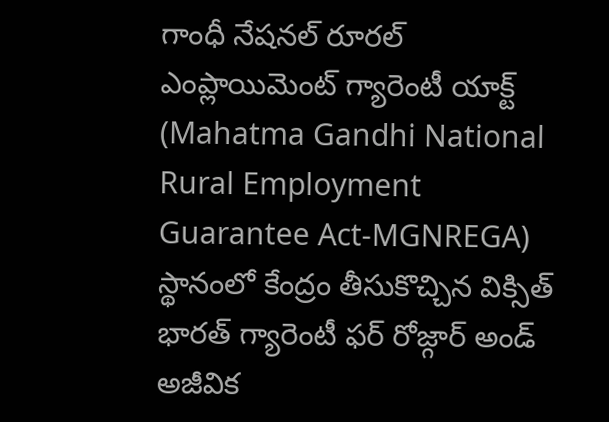గాంధీ నేషనల్ రూరల్ ఎంప్లాయిమెంట్ గ్యారెంటీ యాక్ట్ (Mahatma Gandhi National Rural Employment Guarantee Act-MGNREGA) స్థానంలో కేంద్రం తీసుకొచ్చిన విక్సిత్ భారత్ గ్యారెంటీ ఫర్ రోజ్గార్ అండ్ అజీవిక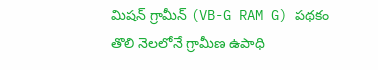మిషన్ గ్రామీన్ (VB-G RAM G) పథకం తొలి నెలలోనే గ్రామీణ ఉపాధి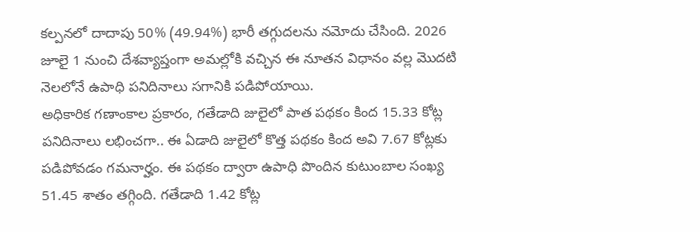కల్పనలో దాదాపు 50% (49.94%) భారీ తగ్గుదలను నమోదు చేసింది. 2026 జూలై 1 నుంచి దేశవ్యాప్తంగా అమల్లోకి వచ్చిన ఈ నూతన విధానం వల్ల మొదటి నెలలోనే ఉపాధి పనిదినాలు సగానికి పడిపోయాయి.
అధికారిక గణాంకాల ప్రకారం, గతేడాది జులైలో పాత పథకం కింద 15.33 కోట్ల పనిదినాలు లభించగా.. ఈ ఏడాది జులైలో కొత్త పథకం కింద అవి 7.67 కోట్లకు పడిపోవడం గమనార్హం. ఈ పథకం ద్వారా ఉపాధి పొందిన కుటుంబాల సంఖ్య 51.45 శాతం తగ్గింది. గతేడాది 1.42 కోట్ల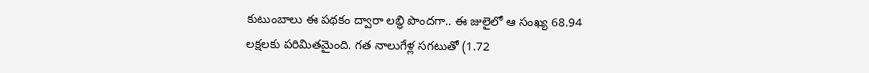కుటుంబాలు ఈ పథకం ద్వారా లబ్ధి పొందగా.. ఈ జులైలో ఆ సంఖ్య 68.94 లక్షలకు పరిమితమైంది. గత నాలుగేళ్ల సగటుతో (1.72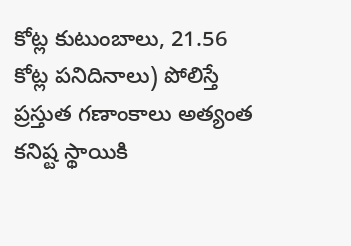కోట్ల కుటుంబాలు, 21.56 కోట్ల పనిదినాలు) పోలిస్తే ప్రస్తుత గణాంకాలు అత్యంత కనిష్ట స్థాయికి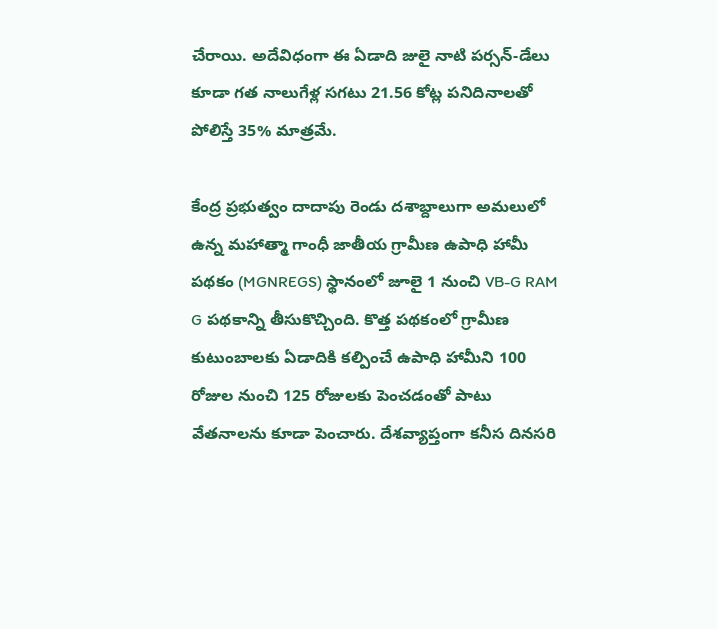చేరాయి. అదేవిధంగా ఈ ఏడాది జులై నాటి పర్సన్-డేలు కూడా గత నాలుగేళ్ల సగటు 21.56 కోట్ల పనిదినాలతో పోలిస్తే 35% మాత్రమే.

కేంద్ర ప్రభుత్వం దాదాపు రెండు దశాబ్దాలుగా అమలులో ఉన్న మహాత్మా గాంధీ జాతీయ గ్రామీణ ఉపాధి హామీ పథకం (MGNREGS) స్థానంలో జూలై 1 నుంచి VB-G RAM G పథకాన్ని తీసుకొచ్చింది. కొత్త పథకంలో గ్రామీణ కుటుంబాలకు ఏడాదికి కల్పించే ఉపాధి హామీని 100 రోజుల నుంచి 125 రోజులకు పెంచడంతో పాటు వేతనాలను కూడా పెంచారు. దేశవ్యాప్తంగా కనీస దినసరి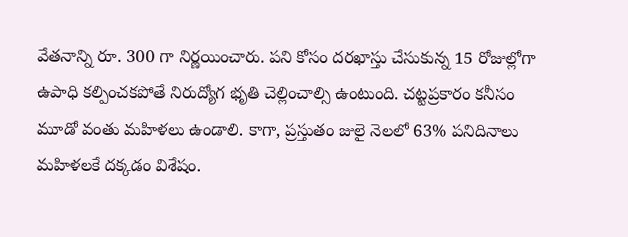వేతనాన్ని రూ. 300 గా నిర్ణయించారు. పని కోసం దరఖాస్తు చేసుకున్న 15 రోజుల్లోగా ఉపాధి కల్పించకపోతే నిరుద్యోగ భృతి చెల్లించాల్సి ఉంటుంది. చట్టప్రకారం కనీసం మూడో వంతు మహిళలు ఉండాలి. కాగా, ప్రస్తుతం జులై నెలలో 63% పనిదినాలు మహిళలకే దక్కడం విశేషం.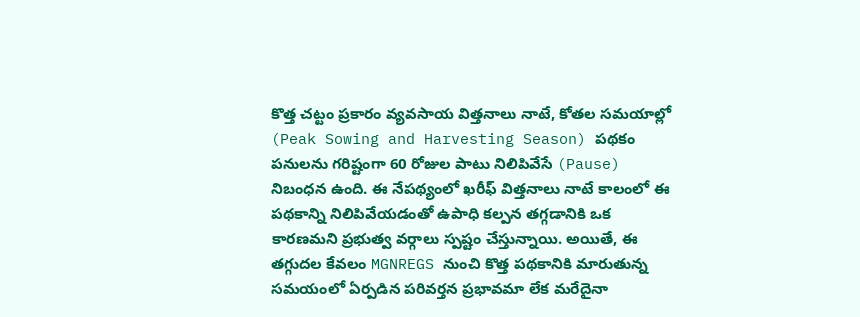కొత్త చట్టం ప్రకారం వ్యవసాయ విత్తనాలు నాటే, కోతల సమయాల్లో (Peak Sowing and Harvesting Season) పథకం పనులను గరిష్టంగా 60 రోజుల పాటు నిలిపివేసే (Pause) నిబంధన ఉంది. ఈ నేపథ్యంలో ఖరీఫ్ విత్తనాలు నాటే కాలంలో ఈ పథకాన్ని నిలిపివేయడంతో ఉపాధి కల్పన తగ్గడానికి ఒక కారణమని ప్రభుత్వ వర్గాలు స్పష్టం చేస్తున్నాయి. అయితే, ఈ తగ్గుదల కేవలం MGNREGS నుంచి కొత్త పథకానికి మారుతున్న సమయంలో ఏర్పడిన పరివర్తన ప్రభావమా లేక మరేదైనా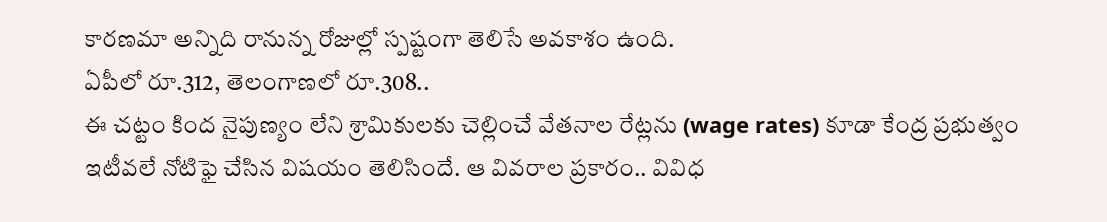కారణమా అన్నిది రానున్న రోజుల్లో స్పష్టంగా తెలిసే అవకాశం ఉంది.
ఏపీలో రూ.312, తెలంగాణలో రూ.308..
ఈ చట్టం కింద నైపుణ్యం లేని శ్రామికులకు చెల్లించే వేతనాల రేట్లను (wage rates) కూడా కేంద్ర ప్రభుత్వం ఇటీవలే నోటిఫై చేసిన విషయం తెలిసిందే. ఆ వివరాల ప్రకారం.. వివిధ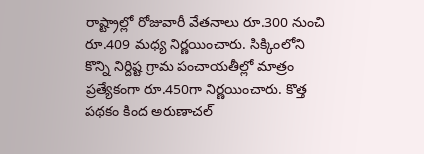రాష్ట్రాల్లో రోజువారీ వేతనాలు రూ.300 నుంచి రూ.409 మధ్య నిర్ణయించారు. సిక్కింలోని కొన్ని నిర్దిష్ట గ్రామ పంచాయతీల్లో మాత్రం ప్రత్యేకంగా రూ.450గా నిర్ణయించారు. కొత్త పథకం కింద అరుణాచల్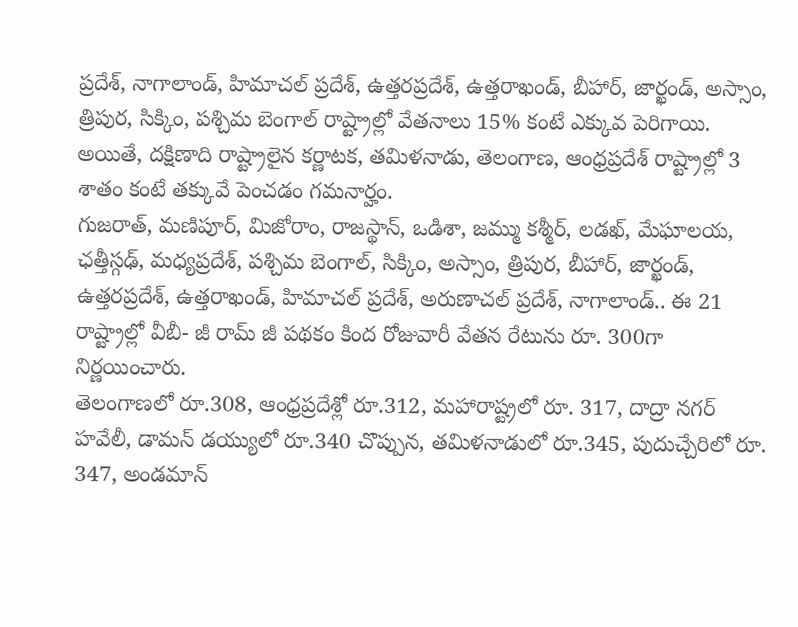ప్రదేశ్, నాగాలాండ్, హిమాచల్ ప్రదేశ్, ఉత్తరప్రదేశ్, ఉత్తరాఖండ్, బీహార్, జార్ఖండ్, అస్సాం, త్రిపుర, సిక్కిం, పశ్చిమ బెంగాల్ రాష్ట్రాల్లో వేతనాలు 15% కంటే ఎక్కువ పెరిగాయి. అయితే, దక్షిణాది రాష్ట్రాలైన కర్ణాటక, తమిళనాడు, తెలంగాణ, ఆంధ్రప్రదేశ్ రాష్ట్రాల్లో 3 శాతం కంటే తక్కువే పెంచడం గమనార్హం.
గుజరాత్, మణిపూర్, మిజోరాం, రాజస్థాన్, ఒడిశా, జమ్ము కశ్మీర్, లడఖ్, మేఘాలయ, ఛత్తీస్గఢ్, మధ్యప్రదేశ్, పశ్చిమ బెంగాల్, సిక్కిం, అస్సాం, త్రిపుర, బీహార్, జార్ఖండ్, ఉత్తరప్రదేశ్, ఉత్తరాఖండ్, హిమాచల్ ప్రదేశ్, అరుణాచల్ ప్రదేశ్, నాగాలాండ్.. ఈ 21 రాష్ట్రాల్లో వీబీ- జీ రామ్ జీ పథకం కింద రోజువారీ వేతన రేటును రూ. 300గా నిర్ణయించారు.
తెలంగాణలో రూ.308, ఆంధ్రప్రదేశ్లో రూ.312, మహారాష్ట్రలో రూ. 317, దాద్రా నగర్ హవేలీ, డామన్ డయ్యులో రూ.340 చొప్పున, తమిళనాడులో రూ.345, పుదుచ్చేరిలో రూ. 347, అండమాన్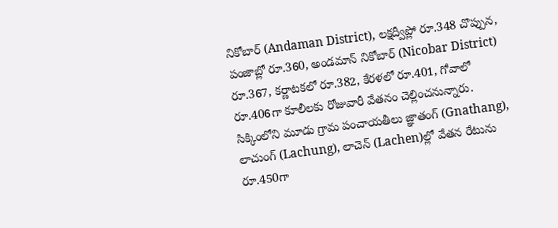నికోబార్ (Andaman District), లక్షద్వీప్లో రూ.348 చొప్పున, పంజాబ్లో రూ.360, అండమాన్ నికోబార్ (Nicobar District) రూ.367, కర్ణాటకలో రూ.382, కేరళలో రూ.401, గోవాలో రూ.406గా కూలీలకు రోజువారీ వేతనం చెల్లించనున్నారు. సిక్కింలోని మూడు గ్రామ పంచాయతీలు జ్ఞాతంగ్ (Gnathang), లాచుంగ్ (Lachung), లాచెన్ (Lachen)ల్లో వేతన రేటును రూ.450గా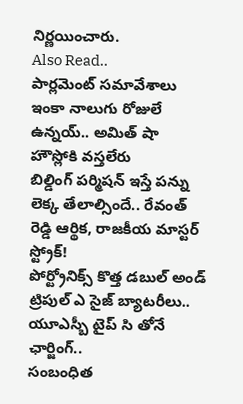నిర్ణయించారు.
Also Read..
పార్లమెంట్ సమావేశాలు ఇంకా నాలుగు రోజులే ఉన్నయ్.. అమిత్ షా హౌస్లోకి వస్తలేరు
బిల్డింగ్ పర్మిషన్ ఇస్తే పన్ను లెక్క తేలాల్సిందే.. రేవంత్ రెడ్డి ఆర్థిక, రాజకీయ మాస్టర్ స్ట్రోక్!
పోర్ట్రోనిక్స్ కొత్త డబుల్ అండ్ ట్రిపుల్ ఎ సైజ్ బ్యాటరీలు.. యూఎస్బీ టైప్ సి తోనే ఛార్జింగ్..
సంబంధిత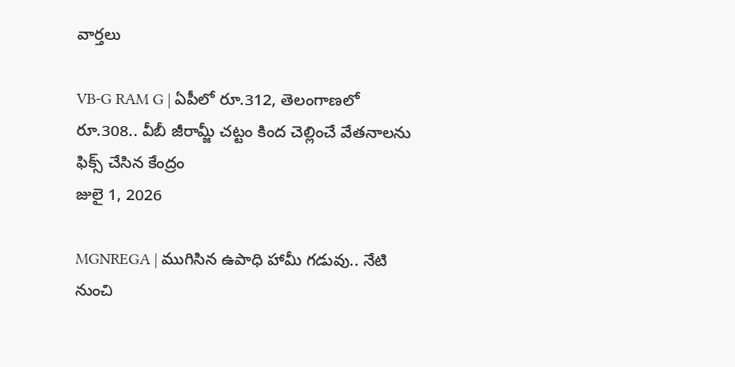వార్తలు

VB-G RAM G | ఏపీలో రూ.312, తెలంగాణలో రూ.308.. వీబీ జీరామ్జీ చట్టం కింద చెల్లించే వేతనాలను ఫిక్స్ చేసిన కేంద్రం
జులై 1, 2026

MGNREGA | ముగిసిన ఉపాధి హామీ గడువు.. నేటి నుంచి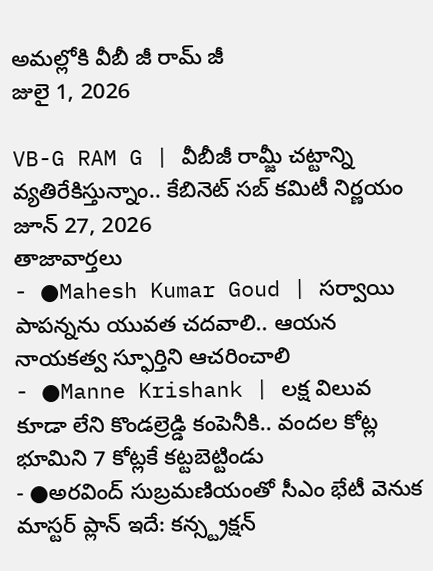అమల్లోకి వీబీ జీ రామ్ జీ
జులై 1, 2026

VB-G RAM G | వీబీజీ రామ్జీ చట్టాన్ని వ్యతిరేకిస్తున్నాం.. కేబినెట్ సబ్ కమిటీ నిర్ణయం
జూన్ 27, 2026
తాజావార్తలు
- ●Mahesh Kumar Goud | సర్వాయి పాపన్నను యువత చదవాలి.. ఆయన నాయకత్వ స్ఫూర్తిని ఆచరించాలి
- ●Manne Krishank | లక్ష విలువ కూడా లేని కొండల్రెడ్డి కంపెనీకి.. వందల కోట్ల భూమిని 7 కోట్లకే కట్టబెట్టిండు
- ●అరవింద్ సుబ్రమణియంతో సీఎం భేటీ వెనుక మాస్టర్ ప్లాన్ ఇదే: కన్స్ట్రక్షన్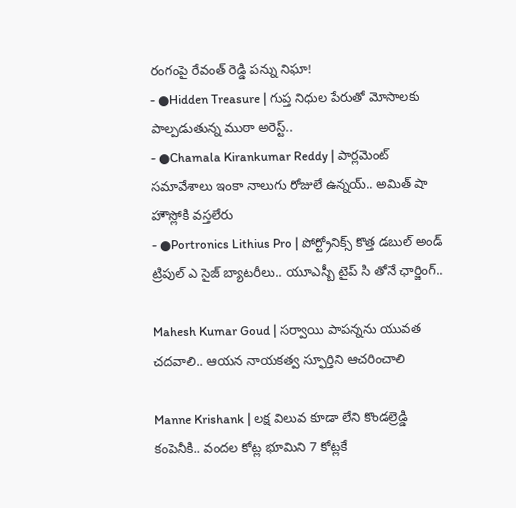రంగంపై రేవంత్ రెడ్డి పన్ను నిఘా!
- ●Hidden Treasure | గుప్త నిధుల పేరుతో మోసాలకు పాల్పడుతున్న ముఠా అరెస్ట్..
- ●Chamala Kirankumar Reddy | పార్లమెంట్ సమావేశాలు ఇంకా నాలుగు రోజులే ఉన్నయ్.. అమిత్ షా హౌస్లోకి వస్తలేరు
- ●Portronics Lithius Pro | పోర్ట్రోనిక్స్ కొత్త డబుల్ అండ్ ట్రిపుల్ ఎ సైజ్ బ్యాటరీలు.. యూఎస్బీ టైప్ సి తోనే ఛార్జింగ్..

Mahesh Kumar Goud | సర్వాయి పాపన్నను యువత చదవాలి.. ఆయన నాయకత్వ స్ఫూర్తిని ఆచరించాలి

Manne Krishank | లక్ష విలువ కూడా లేని కొండల్రెడ్డి కంపెనీకి.. వందల కోట్ల భూమిని 7 కోట్లకే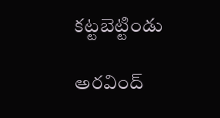కట్టబెట్టిండు

అరవింద్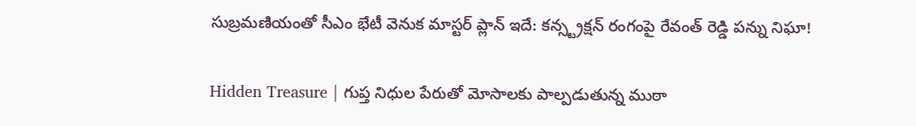సుబ్రమణియంతో సీఎం భేటీ వెనుక మాస్టర్ ప్లాన్ ఇదే: కన్స్ట్రక్షన్ రంగంపై రేవంత్ రెడ్డి పన్ను నిఘా!

Hidden Treasure | గుప్త నిధుల పేరుతో మోసాలకు పాల్పడుతున్న ముఠా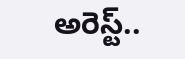అరెస్ట్..